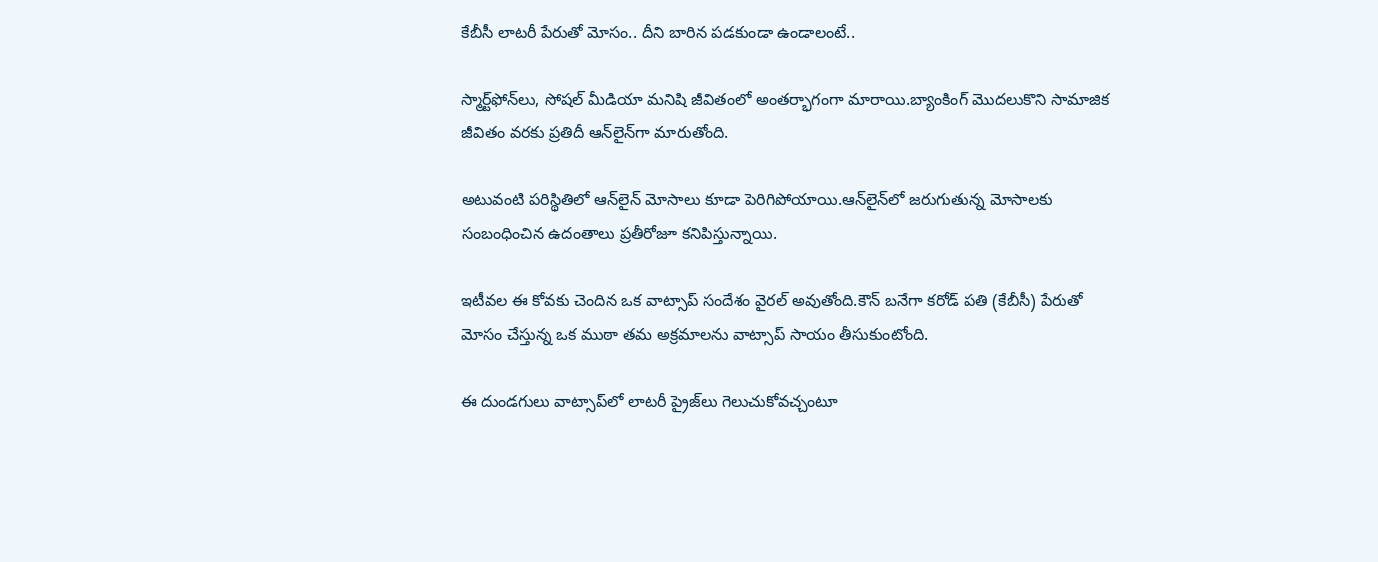కేబీసీ లాటరీ పేరుతో మోసం.. దీని బారిన పడకుండా ఉండాలంటే..

స్మార్ట్‌ఫోన్‌లు, సోషల్ మీడియా మనిషి జీవితంలో అంతర్భాగంగా మారాయి.బ్యాంకింగ్ మొదలుకొని సామాజిక జీవితం వరకు ప్రతిదీ ఆన్‌లైన్‌గా మారుతోంది.

అటువంటి పరిస్థితిలో ఆన్‌లైన్‌ మోసాలు కూడా పెరిగిపోయాయి.ఆన్‌లైన్‌లో జరుగుతున్న మోసాలకు సంబంధించిన ఉదంతాలు ప్రతీరోజూ కనిపిస్తున్నాయి.

ఇటీవల ఈ కోవకు చెందిన ఒక వాట్సాప్ సందేశం వైరల్ అవుతోంది.కౌన్ బనేగా కరోడ్ పతి (కేబీసీ) పేరుతో మోసం చేస్తున్న ఒక ముఠా తమ అక్రమాలను వాట్సాప్ సాయం తీసుకుంటోంది.

ఈ దుండగులు వాట్సాప్‌లో లాటరీ ప్రైజ్‌లు గెలుచుకోవచ్చంటూ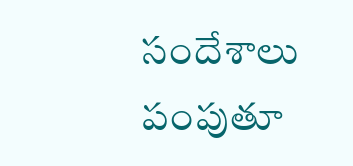సందేశాలు పంపుతూ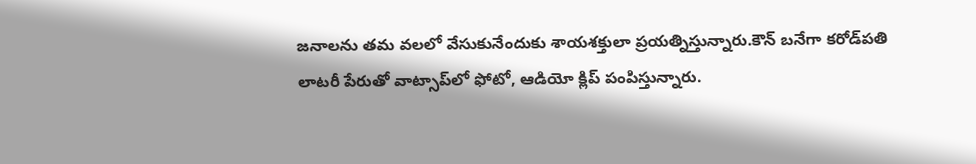జనాలను తమ వలలో వేసుకునేందుకు శాయశక్తులా ప్రయత్నిస్తున్నారు.కౌన్ బనేగా కరోడ్‌పతి లాటరీ పేరుతో వాట్సాప్‌లో ఫోటో, ఆడియో క్లిప్ పంపిస్తున్నారు.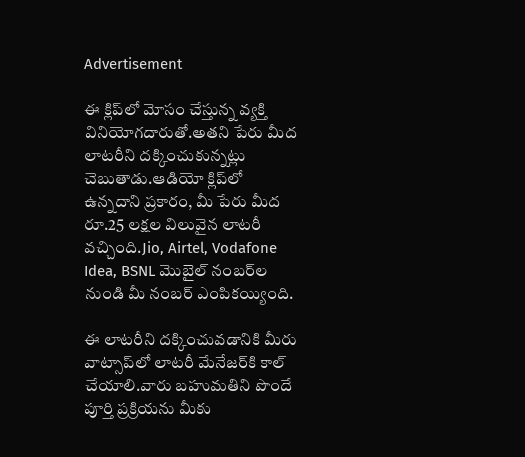Advertisement

ఈ క్లిప్‌లో మోసం చేస్తున్న వ్యక్తి వినియోగదారుతో.అతని పేరు మీద లాటరీని దక్కించుకున్నట్లు చెబుతాడు.ఆడియో క్లిప్‌లో ఉన్నదాని ప్రకారం, మీ పేరు మీద రూ.25 లక్షల విలువైన లాటరీ వచ్చింది.Jio, Airtel, Vodafone Idea, BSNL మొబైల్ నంబర్‌ల నుండి మీ నంబర్ ఎంపికయ్యింది.

ఈ లాటరీని దక్కించువడానికి మీరు వాట్సాప్‌లో లాటరీ మేనేజర్‌కి కాల్ చేయాలి.వారు బహుమతిని పొందే పూర్తి ప్రక్రియను మీకు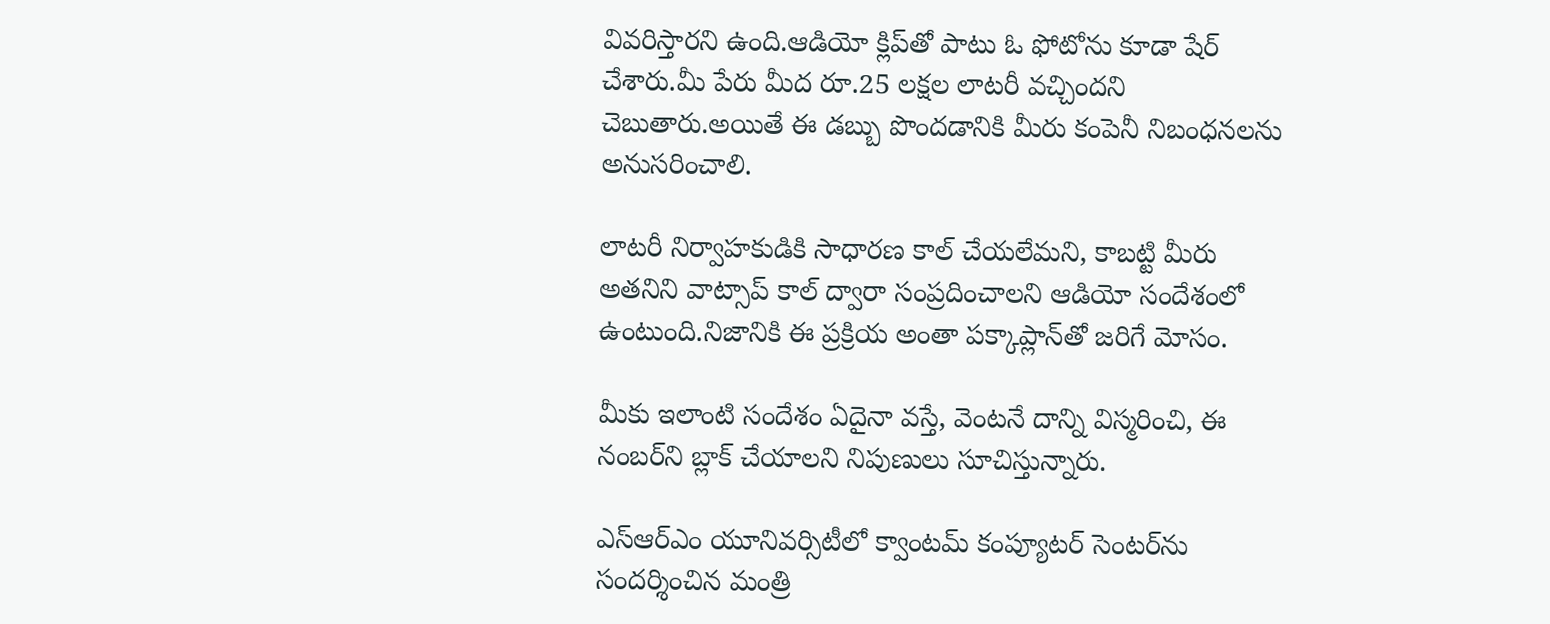వివరిస్తారని ఉంది.ఆడియో క్లిప్‌తో పాటు ఓ ఫోటోను కూడా షేర్ చేశారు.మీ పేరు మీద రూ.25 లక్షల లాటరీ వచ్చిందని చెబుతారు.అయితే ఈ డబ్బు పొందడానికి మీరు కంపెనీ నిబంధనలను అనుసరించాలి.

లాటరీ నిర్వాహకుడికి సాధారణ కాల్ చేయలేమని, కాబట్టి మీరు అతనిని వాట్సాప్ కాల్ ద్వారా సంప్రదించాలని ఆడియో సందేశంలో ఉంటుంది.నిజానికి ఈ ప్రక్రియ అంతా పక్కాప్లాన్‌తో జరిగే మోసం.

మీకు ఇలాంటి సందేశం ఏదైనా వస్తే, వెంటనే దాన్ని విస్మరించి, ఈ నంబర్‌ని బ్లాక్ చేయాలని నిపుణులు సూచిస్తున్నారు.

ఎస్ఆర్ఎం యూనివర్సిటీలో క్వాంటమ్ కంప్యూటర్ సెంటర్‌ను సందర్శించిన మంత్రి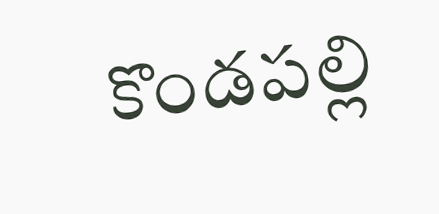కొండపల్లి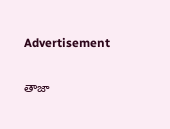Advertisement

తాజా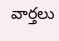వార్తలు